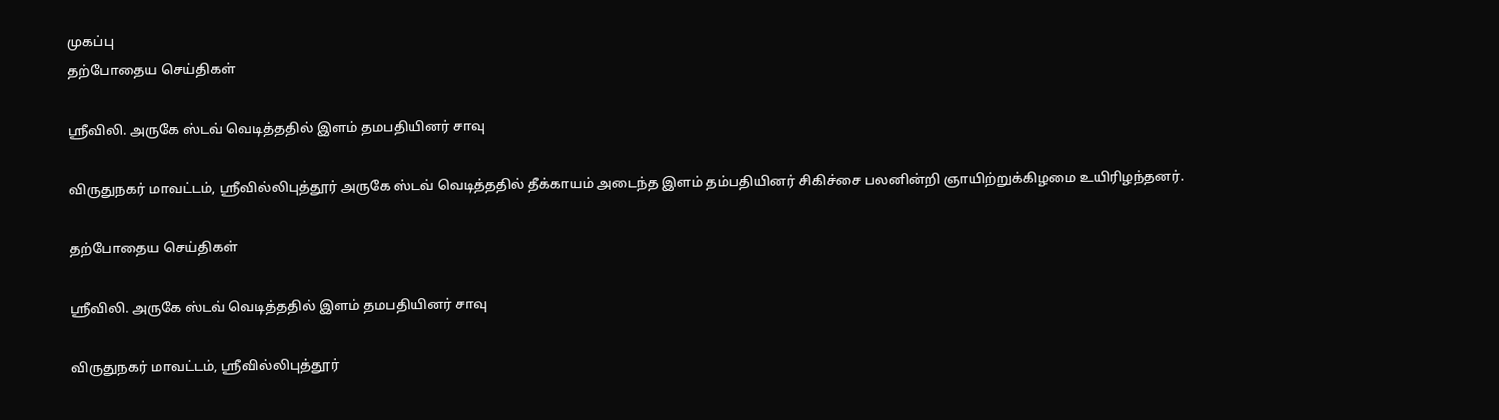முகப்பு
தற்போதைய செய்திகள்

ஸ்ரீவிலி. அருகே ஸ்டவ் வெடித்ததில் இளம் தமபதியினர் சாவு

விருதுநகர் மாவட்டம், ஸ்ரீவில்லிபுத்தூர் அருகே ஸ்டவ் வெடித்ததில் தீக்காயம் அடைந்த இளம் தம்பதியினர் சிகிச்சை பலனின்றி ஞாயிற்றுக்கிழமை உயிரிழந்தனர்.

தற்போதைய செய்திகள்

ஸ்ரீவிலி. அருகே ஸ்டவ் வெடித்ததில் இளம் தமபதியினர் சாவு

விருதுநகர் மாவட்டம், ஸ்ரீவில்லிபுத்தூர்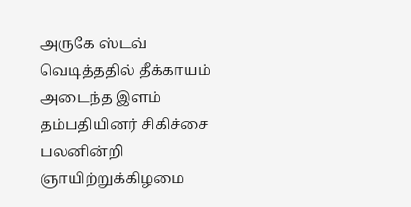அருகே ஸ்டவ் வெடித்ததில் தீக்காயம் அடைந்த இளம் தம்பதியினர் சிகிச்சை பலனின்றி ஞாயிற்றுக்கிழமை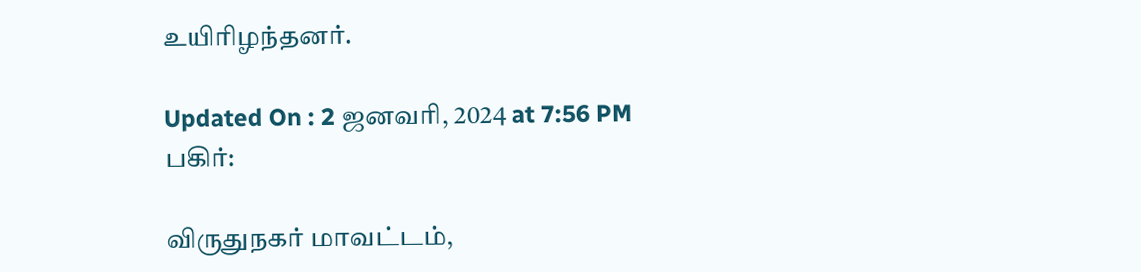உயிரிழந்தனர்.

Updated On : 2 ஜனவரி, 2024 at 7:56 PM
பகிர்:

விருதுநகர் மாவட்டம்,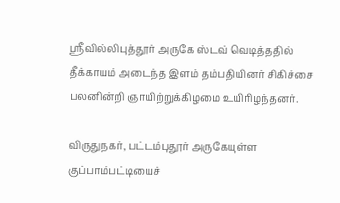ஸ்ரீவில்லிபுத்தூர் அருகே ஸ்டவ் வெடித்ததில் தீக்காயம் அடைந்த இளம் தம்பதியினர் சிகிச்சை பலனின்றி ஞாயிற்றுக்கிழமை உயிரிழந்தனர்.

விருதுநகர், பட்டம்புதூர் அருகேயுள்ள குப்பாம்பட்டியைச்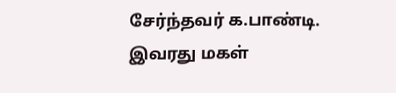சேர்ந்தவர் க.பாண்டி. இவரது மகள்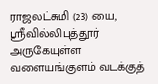ராஜலட்சுமி (23) யை, ஸ்ரீவில்லிபுத்தூர் அருகேயுள்ள வளையங்குளம் வடக்குத்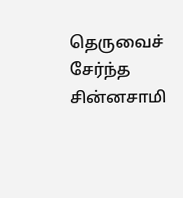தெருவைச் சேர்ந்த சின்னசாமி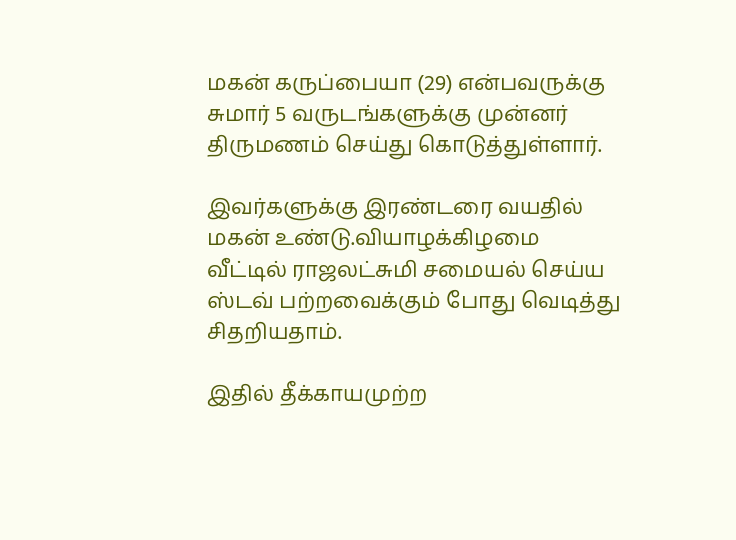மகன் கருப்பையா (29) என்பவருக்கு சுமார் 5 வருடங்களுக்கு முன்னர் திருமணம் செய்து கொடுத்துள்ளார்.

இவர்களுக்கு இரண்டரை வயதில் மகன் உண்டு.வியாழக்கிழமை வீட்டில் ராஜலட்சுமி சமையல் செய்ய ஸ்டவ் பற்றவைக்கும் போது வெடித்து சிதறியதாம்.

இதில் தீக்காயமுற்ற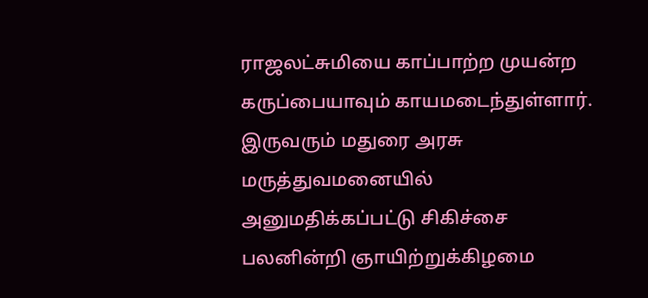ராஜலட்சுமியை காப்பாற்ற முயன்ற கருப்பையாவும் காயமடைந்துள்ளார். இருவரும் மதுரை அரசு மருத்துவமனையில் அனுமதிக்கப்பட்டு சிகிச்சை பலனின்றி ஞாயிற்றுக்கிழமை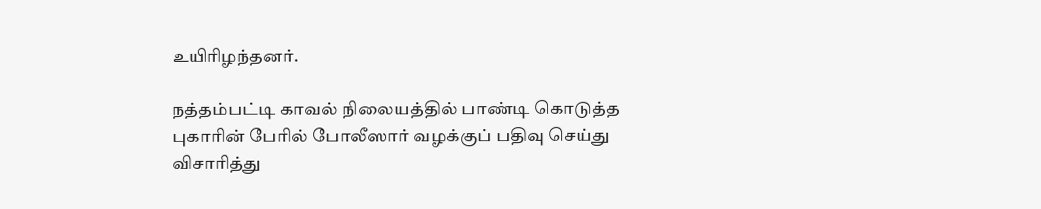உயிரிழந்தனர்.

நத்தம்பட்டி காவல் நிலையத்தில் பாண்டி கொடுத்த புகாரின் பேரில் போலீஸார் வழக்குப் பதிவு செய்து விசாரித்து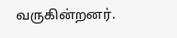வருகின்றனர்.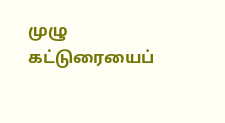முழு கட்டுரையைப்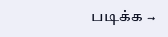படிக்க →